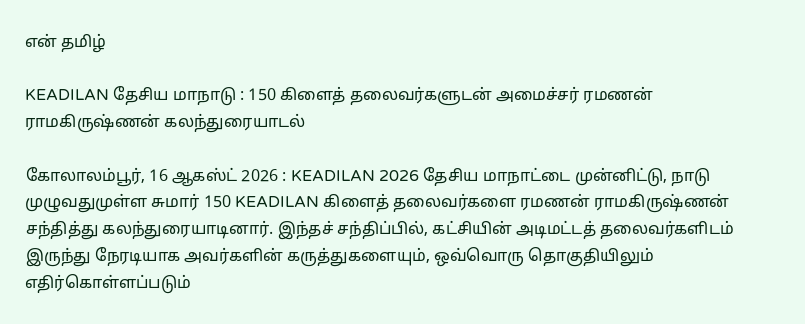என் தமிழ்

KEADILAN தேசிய மாநாடு : 150 கிளைத் தலைவர்களுடன் அமைச்சர் ரமணன் ராமகிருஷ்ணன் கலந்துரையாடல்

கோலாலம்பூர், 16 ஆகஸ்ட் 2026 : KEADILAN 2026 தேசிய மாநாட்டை முன்னிட்டு, நாடு முழுவதுமுள்ள சுமார் 150 KEADILAN கிளைத் தலைவர்களை ரமணன் ராமகிருஷ்ணன் சந்தித்து கலந்துரையாடினார். இந்தச் சந்திப்பில், கட்சியின் அடிமட்டத் தலைவர்களிடம் இருந்து நேரடியாக அவர்களின் கருத்துகளையும், ஒவ்வொரு தொகுதியிலும் எதிர்கொள்ளப்படும்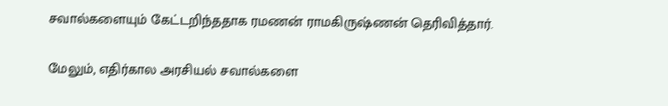சவால்களையும் கேட்டறிந்ததாக ரமணன் ராமகிருஷ்ணன் தெரிவித்தார்.

மேலும், எதிர்கால அரசியல் சவால்களை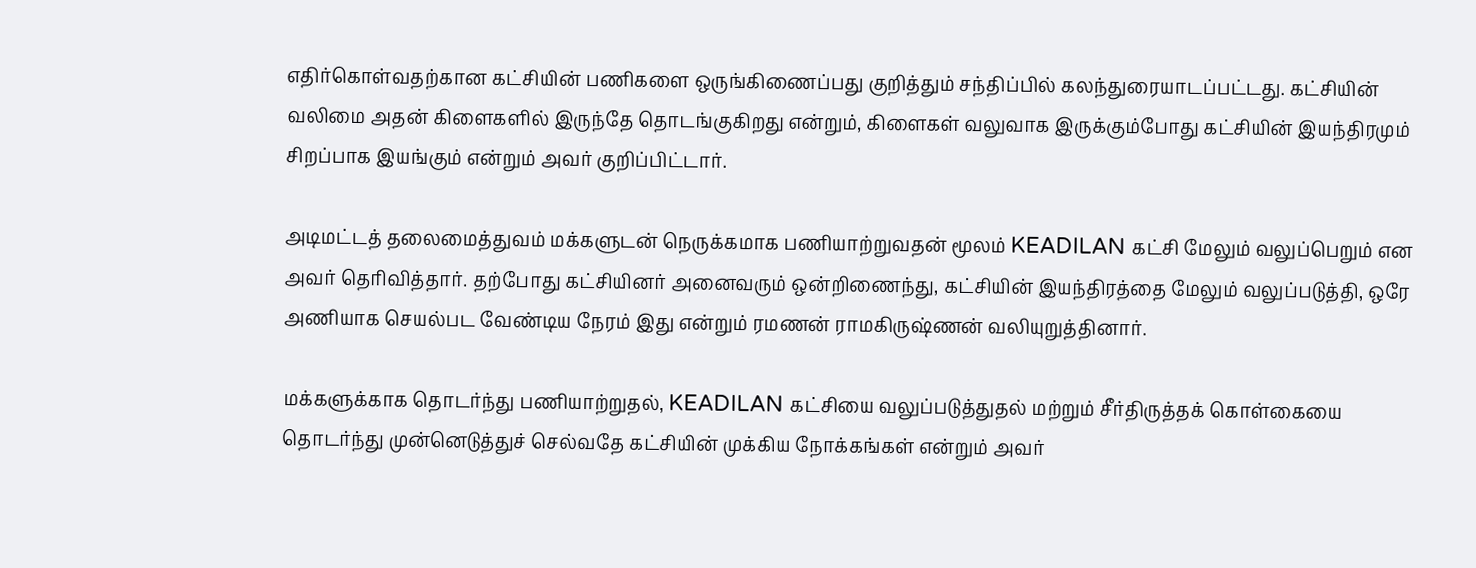எதிர்கொள்வதற்கான கட்சியின் பணிகளை ஒருங்கிணைப்பது குறித்தும் சந்திப்பில் கலந்துரையாடப்பட்டது. கட்சியின் வலிமை அதன் கிளைகளில் இருந்தே தொடங்குகிறது என்றும், கிளைகள் வலுவாக இருக்கும்போது கட்சியின் இயந்திரமும் சிறப்பாக இயங்கும் என்றும் அவர் குறிப்பிட்டார்.

அடிமட்டத் தலைமைத்துவம் மக்களுடன் நெருக்கமாக பணியாற்றுவதன் மூலம் KEADILAN கட்சி மேலும் வலுப்பெறும் என அவர் தெரிவித்தார். தற்போது கட்சியினர் அனைவரும் ஒன்றிணைந்து, கட்சியின் இயந்திரத்தை மேலும் வலுப்படுத்தி, ஒரே அணியாக செயல்பட வேண்டிய நேரம் இது என்றும் ரமணன் ராமகிருஷ்ணன் வலியுறுத்தினார்.

மக்களுக்காக தொடர்ந்து பணியாற்றுதல், KEADILAN கட்சியை வலுப்படுத்துதல் மற்றும் சீர்திருத்தக் கொள்கையை தொடர்ந்து முன்னெடுத்துச் செல்வதே கட்சியின் முக்கிய நோக்கங்கள் என்றும் அவர்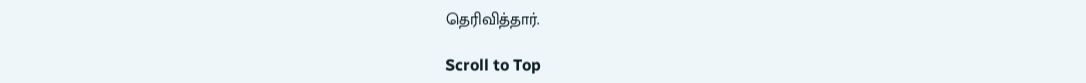தெரிவித்தார்.

Scroll to Top